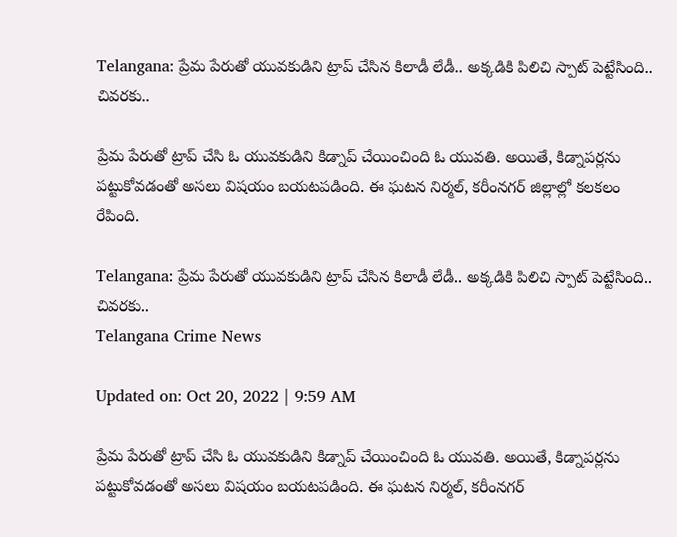Telangana: ప్రేమ పేరుతో యువకుడిని ట్రాప్‌ చేసిన కిలాడీ లేడీ.. అక్కడికి పిలిచి స్పాట్‌ పెట్టేసింది.. చివరకు..

ప్రేమ పేరుతో ట్రాప్‌ చేసి ఓ యువకుడిని కిడ్నాప్‌ చేయించింది ఓ యువతి. అయితే, కిడ్నాపర్లను పట్టుకోవడంతో అసలు విషయం బయటపడింది. ఈ ఘటన నిర్మల్‌, కరీంనగర్‌ జిల్లాల్లో కలకలం రేపింది.

Telangana: ప్రేమ పేరుతో యువకుడిని ట్రాప్‌ చేసిన కిలాడీ లేడీ.. అక్కడికి పిలిచి స్పాట్‌ పెట్టేసింది.. చివరకు..
Telangana Crime News

Updated on: Oct 20, 2022 | 9:59 AM

ప్రేమ పేరుతో ట్రాప్‌ చేసి ఓ యువకుడిని కిడ్నాప్‌ చేయించింది ఓ యువతి. అయితే, కిడ్నాపర్లను పట్టుకోవడంతో అసలు విషయం బయటపడింది. ఈ ఘటన నిర్మల్‌, కరీంనగర్‌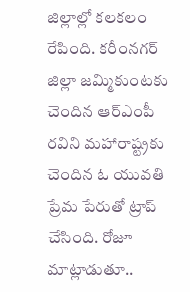జిల్లాల్లో కలకలం రేపింది. కరీంనగర్‌ జిల్లా జమ్మికుంటకు చెందిన ఆర్‌ఎంపీ రవిని మహారాష్ట్రకు చెందిన ఓ యువతి ప్రేమ పేరుతో ట్రాప్‌ చేసింది. రోజూ మాట్లాడుతూ..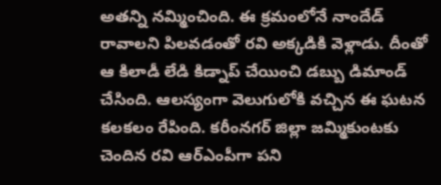అతన్ని నమ్మించింది. ఈ క్రమంలోనే నాందేడ్‌ రావాలని పిలవడంతో రవి అక్కడికి వెళ్లాడు. దీంతో ఆ కిలాడీ లేడి కిడ్నాప్‌ చేయించి డబ్బు డిమాండ్‌ చేసింది. ఆలస్యంగా వెలుగులోకి వచ్చిన ఈ ఘటన కలకలం రేపింది. కరీంనగర్‌ జిల్లా జమ్మికుంటకు చెందిన రవి ఆర్‌ఎంపీగా పని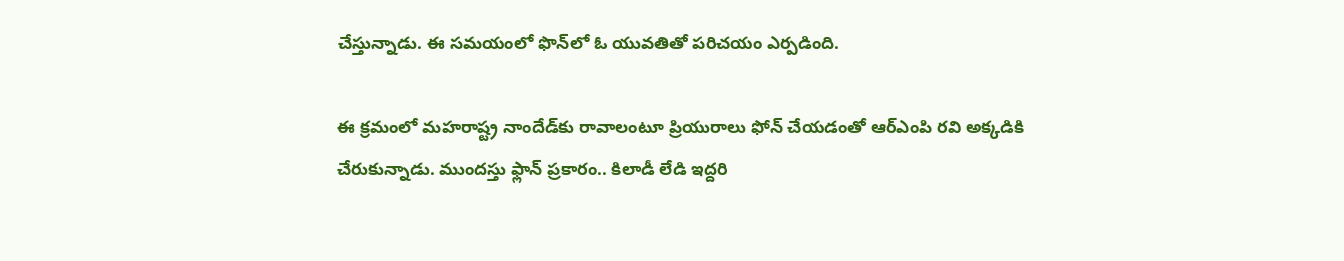చేస్తున్నాడు. ఈ సమయంలో ఫొన్‌లో ఓ యువతితో పరిచయం ఎర్పడింది.

ఈ క్రమంలో మహరాష్ట్ర నాందేడ్‌కు రావాలంటూ ప్రియురాలు ఫోన్ చేయడంతో ఆర్ఎంపి‌ రవి అక్కడికి చేరుకున్నాడు. ముందస్తు ఫ్లాన్ ప్రకారం.. కిలాడీ లేడి ఇద్దరి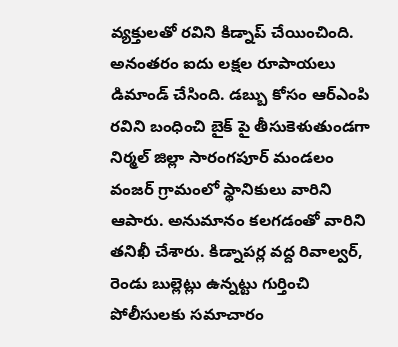వ్యక్తులతో రవిని కిడ్నాప్ చేయించింది. అనంతరం ఐదు లక్షల రూపాయలు డిమాండ్ చేసింది. డబ్బు కోసం ఆర్ఎంపి రవిని‌ బంధించి బైక్ పై తీసుకెళుతుండగా నిర్మల్ జిల్లా సారంగపూర్ మండలం వంజర్ గ్రామంలో స్థానికులు వారిని ఆపారు. అనుమానం కలగడంతో వారిని తనిఖీ చేశారు. కిడ్నాపర్ల వద్ద రివాల్వర్, రెండు బుల్లెట్లు ఉన్నట్టు గుర్తించి పోలీసులకు సమాచారం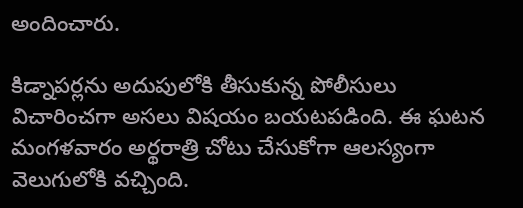అందించారు.

కిడ్నాపర్లను అదుపులోకి తీసుకున్న పోలీసులు విచారించగా అసలు విషయం బయటపడింది. ఈ ఘటన మంగళవారం అర్థరాత్రి చోటు చేసుకోగా ఆలస్యంగా వెలుగులోకి వచ్చింది.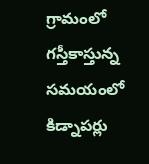గ్రామంలో గస్తీ‌కాస్తున్న సమయంలో కిడ్నాపర్లు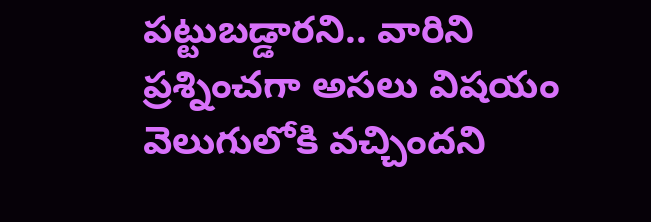పట్టుబడ్డారని.. వారిని ప్రశ్నించగా అసలు విషయం వెలుగులోకి వచ్చిందని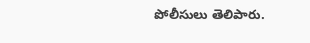పోలీసులు తెలిపారు.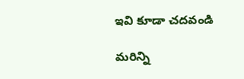ఇవి కూడా చదవండి

మరిన్ని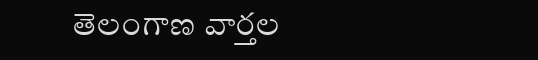తెలంగాణ వార్తల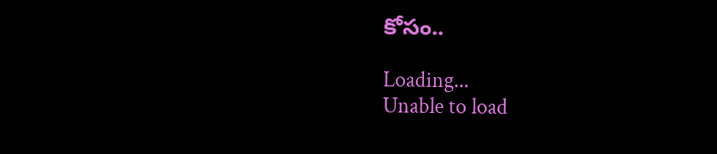కోసం..

Loading...
Unable to load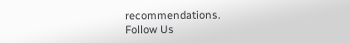recommendations.
Follow Us